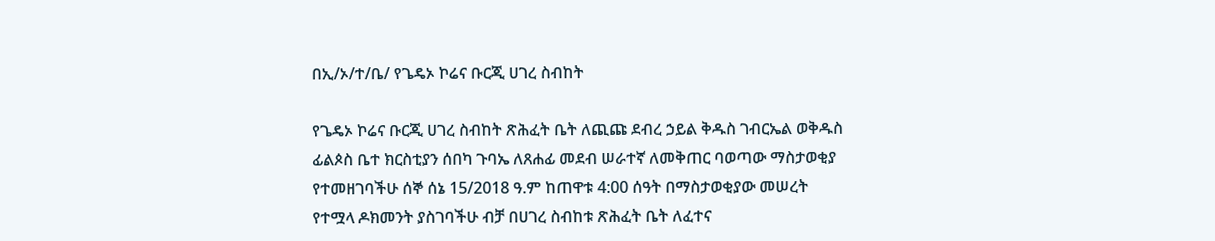በኢ/ኦ/ተ/ቤ/ የጌዴኦ ኮሬና ቡርጂ ሀገረ ስብከት

የጌዴኦ ኮሬና ቡርጂ ሀገረ ስብከት ጽሕፈት ቤት ለጪጩ ደብረ ኃይል ቅዱስ ገብርኤል ወቅዱስ ፊልጶስ ቤተ ክርስቲያን ሰበካ ጉባኤ ለጸሐፊ መደብ ሠራተኛ ለመቅጠር ባወጣው ማስታወቂያ የተመዘገባችሁ ሰኞ ሰኔ 15/2018 ዓ.ም ከጠዋቱ 4:00 ሰዓት በማስታወቂያው መሠረት የተሟላ ዶክመንት ያስገባችሁ ብቻ በሀገረ ስብከቱ ጽሕፈት ቤት ለፈተና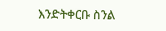እንድትቀርቡ ስንል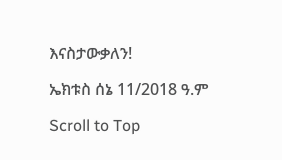እናስታውቃለን!

ኤክቱስ ሰኔ 11/2018 ዓ.ም

Scroll to Top